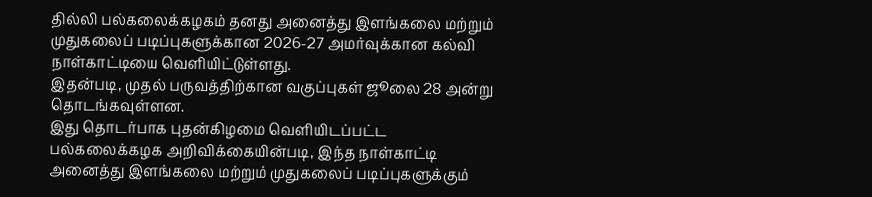தில்லி பல்கலைக்கழகம் தனது அனைத்து இளங்கலை மற்றும் முதுகலைப் படிப்புகளுக்கான 2026-27 அமர்வுக்கான கல்வி நாள்காட்டியை வெளியிட்டுள்ளது.
இதன்படி, முதல் பருவத்திற்கான வகுப்புகள் ஜூலை 28 அன்று தொடங்கவுள்ளன.
இது தொடர்பாக புதன்கிழமை வெளியிடப்பட்ட பல்கலைக்கழக அறிவிக்கையின்படி, இந்த நாள்காட்டி அனைத்து இளங்கலை மற்றும் முதுகலைப் படிப்புகளுக்கும்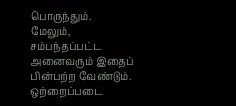பொருந்தும்.
மேலும், சம்பந்தப்பட்ட அனைவரும் இதைப் பின்பற்ற வேண்டும். ஒற்றைப்படை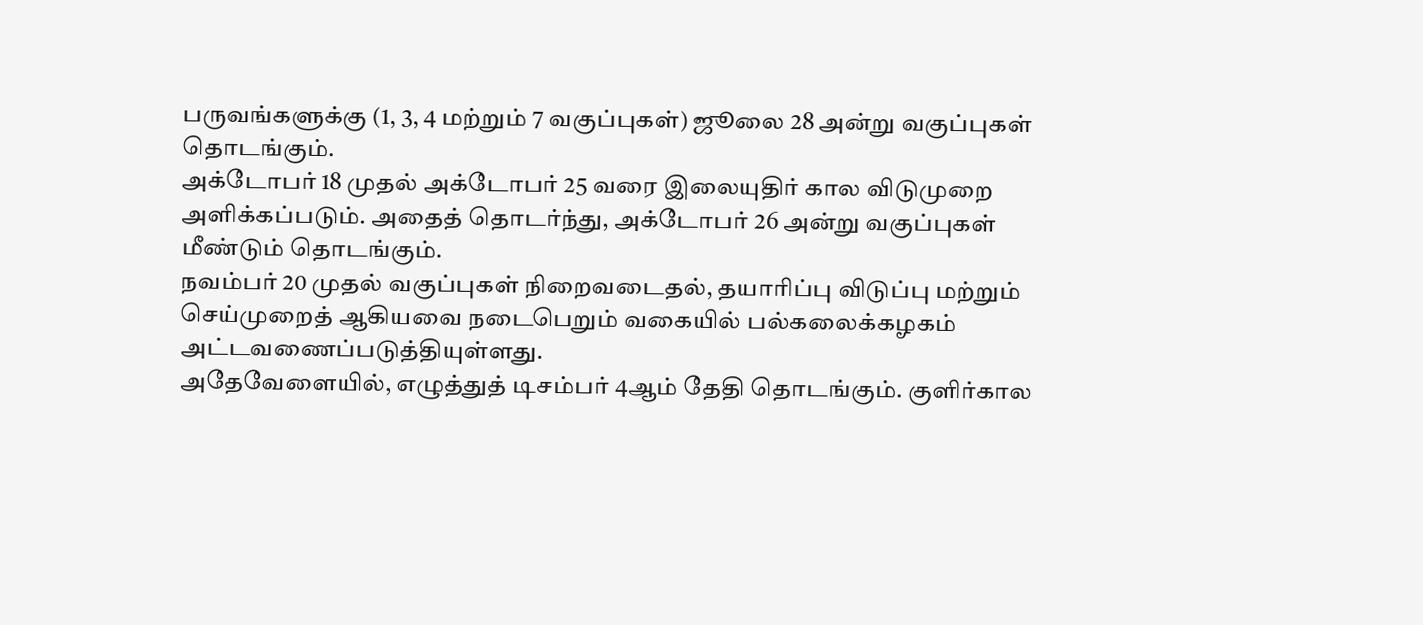பருவங்களுக்கு (1, 3, 4 மற்றும் 7 வகுப்புகள்) ஜூலை 28 அன்று வகுப்புகள் தொடங்கும்.
அக்டோபர் 18 முதல் அக்டோபர் 25 வரை இலையுதிர் கால விடுமுறை அளிக்கப்படும். அதைத் தொடர்ந்து, அக்டோபர் 26 அன்று வகுப்புகள் மீண்டும் தொடங்கும்.
நவம்பர் 20 முதல் வகுப்புகள் நிறைவடைதல், தயாரிப்பு விடுப்பு மற்றும் செய்முறைத் ஆகியவை நடைபெறும் வகையில் பல்கலைக்கழகம் அட்டவணைப்படுத்தியுள்ளது.
அதேவேளையில், எழுத்துத் டிசம்பர் 4ஆம் தேதி தொடங்கும். குளிர்கால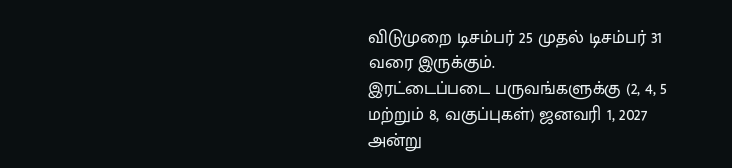விடுமுறை டிசம்பர் 25 முதல் டிசம்பர் 31 வரை இருக்கும்.
இரட்டைப்படை பருவங்களுக்கு (2, 4, 5 மற்றும் 8, வகுப்புகள்) ஜனவரி 1, 2027 அன்று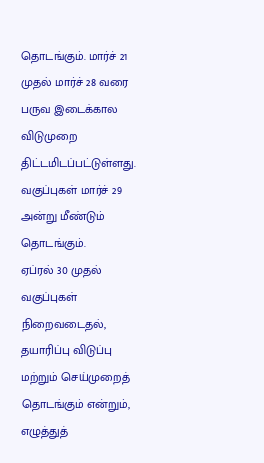தொடங்கும். மார்ச் 21 முதல் மார்ச் 28 வரை பருவ இடைக்கால விடுமுறை திட்டமிடப்பட்டுள்ளது. வகுப்புகள் மார்ச் 29 அன்று மீண்டும் தொடங்கும்.
ஏப்ரல் 30 முதல் வகுப்புகள் நிறைவடைதல், தயாரிப்பு விடுப்பு மற்றும் செய்முறைத் தொடங்கும் என்றும், எழுத்துத்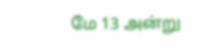மே 13 அன்று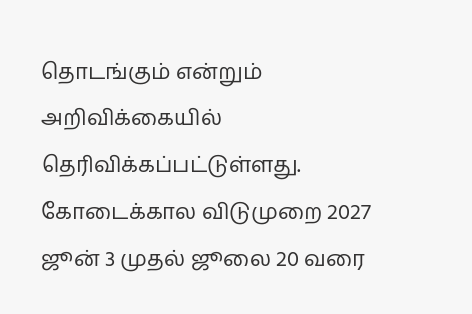தொடங்கும் என்றும் அறிவிக்கையில் தெரிவிக்கப்பட்டுள்ளது.
கோடைக்கால விடுமுறை 2027 ஜூன் 3 முதல் ஜூலை 20 வரை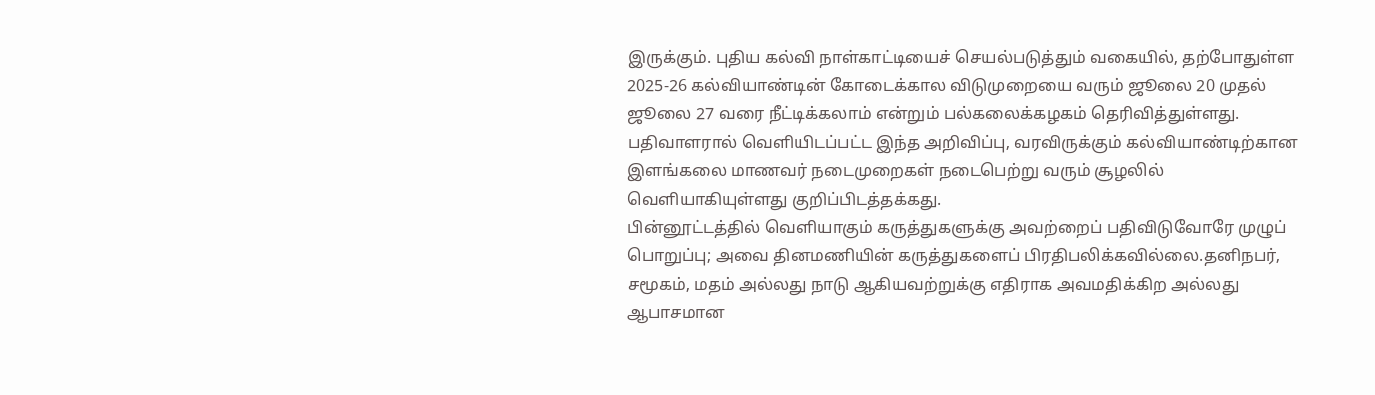இருக்கும். புதிய கல்வி நாள்காட்டியைச் செயல்படுத்தும் வகையில், தற்போதுள்ள 2025-26 கல்வியாண்டின் கோடைக்கால விடுமுறையை வரும் ஜூலை 20 முதல் ஜூலை 27 வரை நீட்டிக்கலாம் என்றும் பல்கலைக்கழகம் தெரிவித்துள்ளது.
பதிவாளரால் வெளியிடப்பட்ட இந்த அறிவிப்பு, வரவிருக்கும் கல்வியாண்டிற்கான இளங்கலை மாணவர் நடைமுறைகள் நடைபெற்று வரும் சூழலில் வெளியாகியுள்ளது குறிப்பிடத்தக்கது.
பின்னூட்டத்தில் வெளியாகும் கருத்துகளுக்கு அவற்றைப் பதிவிடுவோரே முழுப் பொறுப்பு; அவை தினமணியின் கருத்துகளைப் பிரதிபலிக்கவில்லை.தனிநபர், சமூகம், மதம் அல்லது நாடு ஆகியவற்றுக்கு எதிராக அவமதிக்கிற அல்லது ஆபாசமான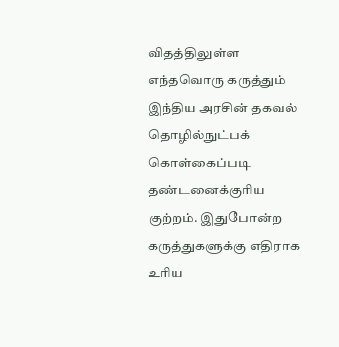விதத்திலுள்ள எந்தவொரு கருத்தும் இந்திய அரசின் தகவல் தொழில்நுட்பக் கொள்கைப்படி தண்டனைக்குரிய குற்றம். இதுபோன்ற கருத்துகளுக்கு எதிராக உரிய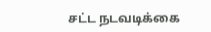சட்ட நடவடிக்கை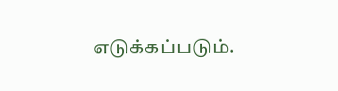எடுக்கப்படும்.